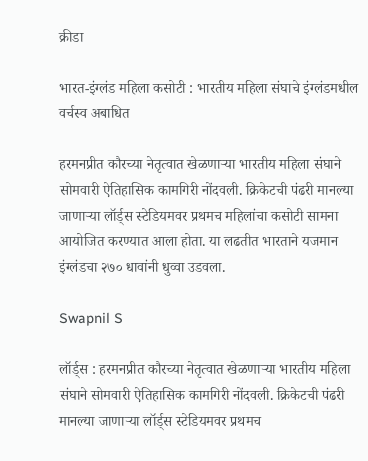क्रीडा

भारत-इंग्लंड महिला कसोटी : भारतीय महिला संघाचे इंग्लंडमधील वर्चस्व अबाधित

हरमनप्रीत कौरच्या नेतृत्वात खेळणाऱ्या भारतीय महिला संघाने सोमवारी ऐतिहासिक कामगिरी नोंदवली. क्रिकेटची पंढरी मानल्या जाणाऱ्या लॉर्ड्स स्टेडियमवर प्रथमच महिलांचा कसोटी सामना आयोजित करण्यात आला होता. या लढतीत भारताने यजमान इंग्लंडचा २७० धावांनी धुव्वा उडवला.

Swapnil S

लॉर्ड्स : हरमनप्रीत कौरच्या नेतृत्वात खेळणाऱ्या भारतीय महिला संघाने सोमवारी ऐतिहासिक कामगिरी नोंदवली. क्रिकेटची पंढरी मानल्या जाणाऱ्या लॉर्ड्स स्टेडियमवर प्रथमच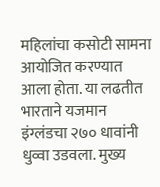महिलांचा कसोटी सामना आयोजित करण्यात आला होता. या लढतीत भारताने यजमान इंग्लंडचा २७० धावांनी धुव्वा उडवला. मुख्य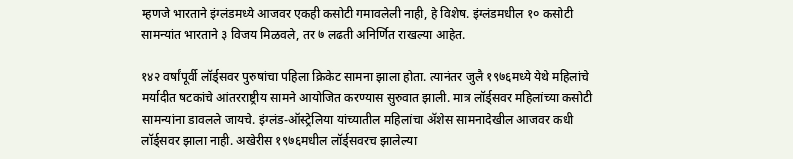म्हणजे भारताने इंग्लंडमध्ये आजवर एकही कसोटी गमावलेली नाही, हे विशेष. इंग्लंडमधील १० कसोटी सामन्यांत भारताने ३ विजय मिळवले, तर ७ लढती अनिर्णित राखल्या आहेत.

१४२ वर्षांपूर्वी लॉर्ड्सवर पुरुषांचा पहिला क्रिकेट सामना झाला होता. त्यानंतर जुलै १९७६मध्ये येथे महिलांचे मर्यादीत षटकांचे आंतरराष्ट्रीय सामने आयोजित करण्यास सुरुवात झाली. मात्र लॉर्ड्सवर महिलांच्या कसोटी सामन्यांना डावलले जायचे. इंग्लंड-ऑस्ट्रेलिया यांच्यातील महिलांचा ॲशेस सामनादेखील आजवर कधी लॉर्ड्सवर झाला नाही. अखेरीस १९७६मधील लॉर्ड्सवरच झालेल्या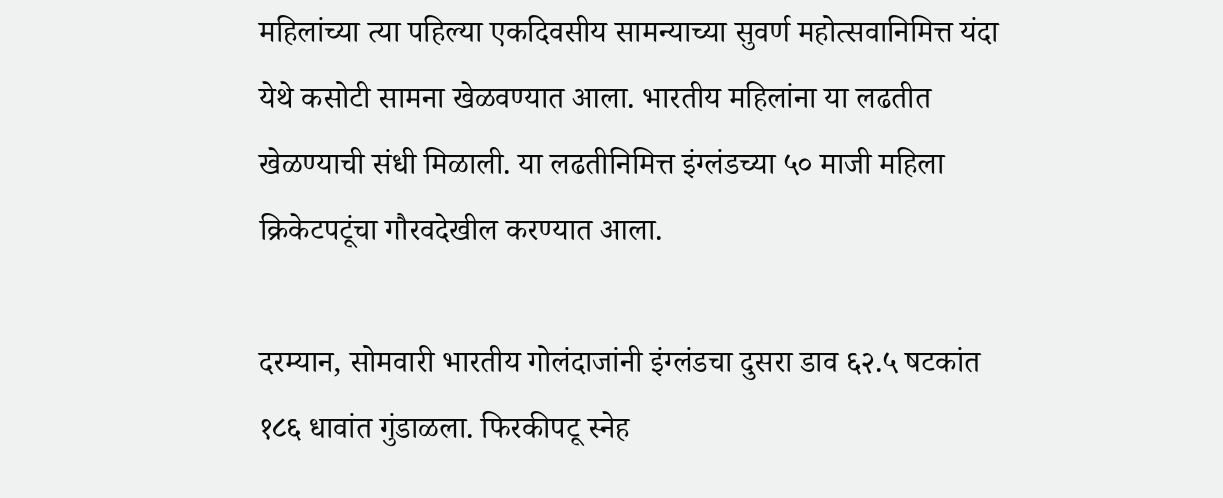महिलांच्या त्या पहिल्या एकदिवसीय सामन्याच्या सुवर्ण महोत्सवानिमित्त यंदा येथे कसोटी सामना खेळवण्यात आला. भारतीय महिलांना या लढतीत खेळण्याची संधी मिळाली. या लढतीनिमित्त इंग्लंडच्या ५० माजी महिला क्रिकेटपटूंचा गौरवदेखील करण्यात आला.

दरम्यान, सोमवारी भारतीय गोलंदाजांनी इंग्लंडचा दुसरा डाव ६२.५ षटकांत १८६ धावांत गुंडाळला. फिरकीपटू स्नेह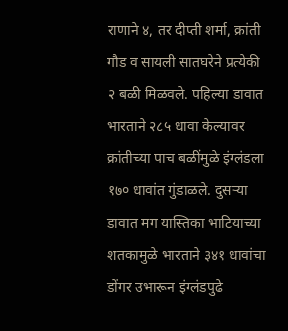राणाने ४, तर दीप्ती शर्मा, क्रांती गौड व सायली सातघरेने प्रत्येकी २ बळी मिळवले. पहिल्या डावात भारताने २८५ धावा केल्यावर क्रांतीच्या पाच बळींमुळे इंग्लंडला १७० धावांत गुंडाळले. दुसऱ्या डावात मग यास्तिका भाटियाच्या शतकामुळे भारताने ३४१ धावांचा डोंगर उभारून इंग्लंडपुढे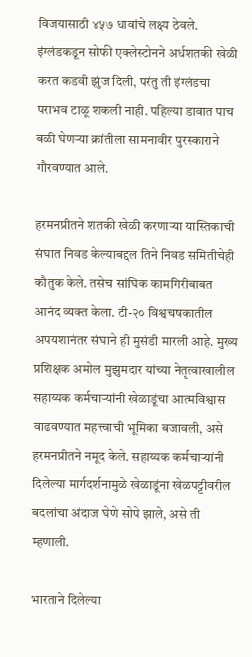विजयासाठी ४५७ धावांचे लक्ष्य ठेवले. इंग्लंडकडून सोफी एक्लेस्टोनने अर्धशतकी खेळी करत कडवी झुंज दिली, परंतु ती इंग्लंडचा पराभव टाळू शकली नाही. पहिल्या डावात पाच बळी घेणऱ्या क्रांतीला सामनावीर पुरस्काराने गौरवण्यात आले.

हरमनप्रीतने शतकी खेळी करणाऱ्या यास्तिकाची संघात निवड केल्याबद्दल तिने निवड समितीचेही कौतुक केले. तसेच सांघिक कामगिरीबाबत आनंद व्यक्त केला. टी-२० विश्वचषकातील अपयशानंतर संघाने ही मुसंडी मारली आहे. मुख्य प्रशिक्षक अमोल मुझुमदार यांच्या नेतृत्वाखालील सहाय्यक कर्मचाऱ्यांनी खेळाडूंचा आत्मविश्वास वाढवण्यात महत्त्वाची भूमिका बजावली, असे हरमनप्रीतने नमूद केले. सहाय्यक कर्मचाऱ्यांनी दिलेल्या मार्गदर्शनामुळे खेळाडूंना खेळपट्टीवरील बदलांचा अंदाज घेणे सोपे झाले, असे ती म्हणाली.

भारताने दिलेल्या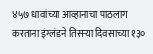४५७ धावांच्या आव्हानाचा पाठलाग करताना इंग्लंडने तिसऱ्या दिवसाच्या १३०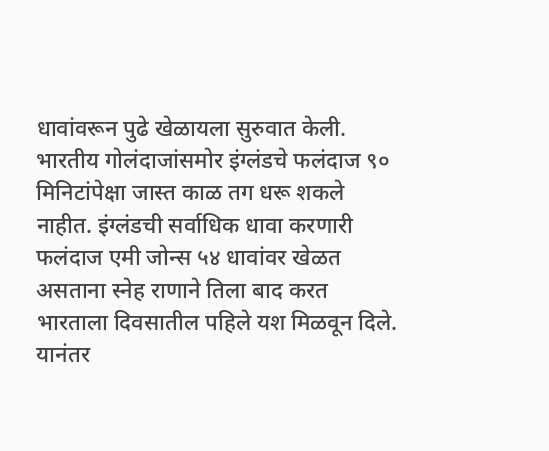धावांवरून पुढे खेळायला सुरुवात केली. भारतीय गोलंदाजांसमोर इंग्लंडचे फलंदाज ९० मिनिटांपेक्षा जास्त काळ तग धरू शकले नाहीत. इंग्लंडची सर्वाधिक धावा करणारी फलंदाज एमी जोन्स ५४ धावांवर खेळत असताना स्नेह राणाने तिला बाद करत भारताला दिवसातील पहिले यश मिळवून दिले. यानंतर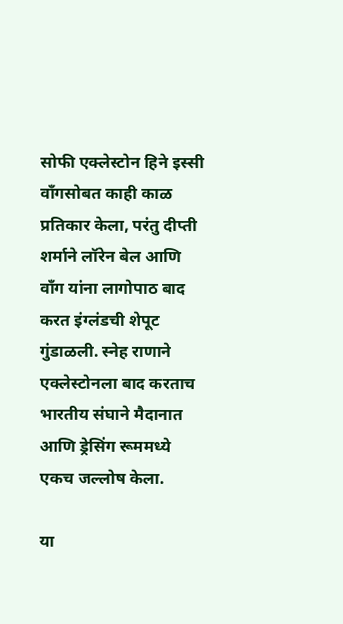सोफी एक्लेस्टोन हिने इस्सी वाँगसोबत काही काळ प्रतिकार केला, परंतु दीप्ती शर्माने लॉरेन बेल आणि वाँग यांना लागोपाठ बाद करत इंग्लंडची शेपूट गुंडाळली. स्नेह राणाने एक्लेस्टोनला बाद करताच भारतीय संघाने मैदानात आणि ड्रेसिंग रूममध्ये एकच जल्लोष केला.

या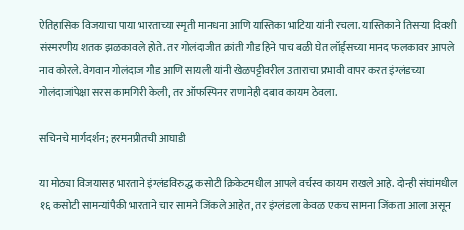ऐतिहासिक विजयाचा पाया भारताच्या स्मृती मानधना आणि यास्तिका भाटिया यांनी रचला. यास्तिकाने तिसऱ्या दिवशी संस्मरणीय शतक झळकावले होते. तर गोलंदाजीत क्रांती गौड हिने पाच बळी घेत लॉर्ड्सच्या मानद फलकावर आपले नाव कोरले. वेगवान गोलंदाज गौड आणि सायली यांनी खेळपट्टीवरील उताराचा प्रभावी वापर करत इंग्लंडच्या गोलंदाजांपेक्षा सरस कामगिरी केली, तर ऑफस्पिनर राणानेही दबाव कायम ठेवला.

सचिनचे मार्गदर्शन; हरमनप्रीतची आघाडी

या मोठ्या विजयासह भारताने इंग्लंडविरुद्ध कसोटी क्रिकेटमधील आपले वर्चस्व कायम राखले आहे. दोन्ही संघांमधील १६ कसोटी सामन्यांपैकी भारताने चार सामने जिंकले आहेत, तर इंग्लंडला केवळ एकच सामना जिंकता आला असून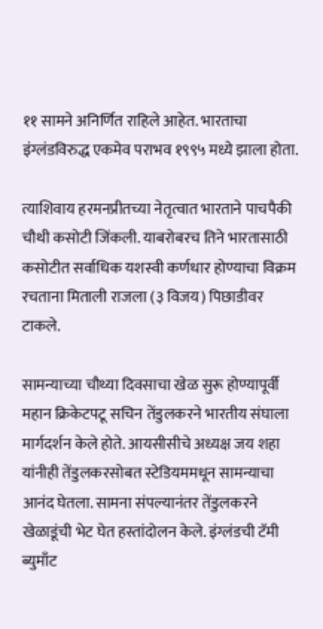११ सामने अनिर्णित राहिले आहेत. भारताचा इंग्लंडविरुद्ध एकमेव पराभव १९९५ मध्ये झाला होता.

त्याशिवाय हरमनप्रीतच्या नेतृत्वात भारताने पाचपैकी चौथी कसोटी जिंकली. याबरोबरच तिने भारतासाठी कसोटीत सर्वाधिक यशस्वी कर्णधार होण्याचा विक्रम रचताना मिताली राजला (३ विजय) पिछाडीवर टाकले.

सामन्याच्या चौथ्या दिवसाचा खेळ सुरू होण्यापूर्वी महान क्रिकेटपटू सचिन तेंडुलकरने भारतीय संघाला मार्गदर्शन केले होते. आयसीसीचे अध्यक्ष जय शहा यांनीही तेंडुलकरसोबत स्टेडियममधून सामन्याचा आनंद घेतला. सामना संपल्यानंतर तेंडुलकरने खेळाडूंची भेट घेत हस्तांदोलन केले. इंग्लंडची टॅमी ब्युमाँट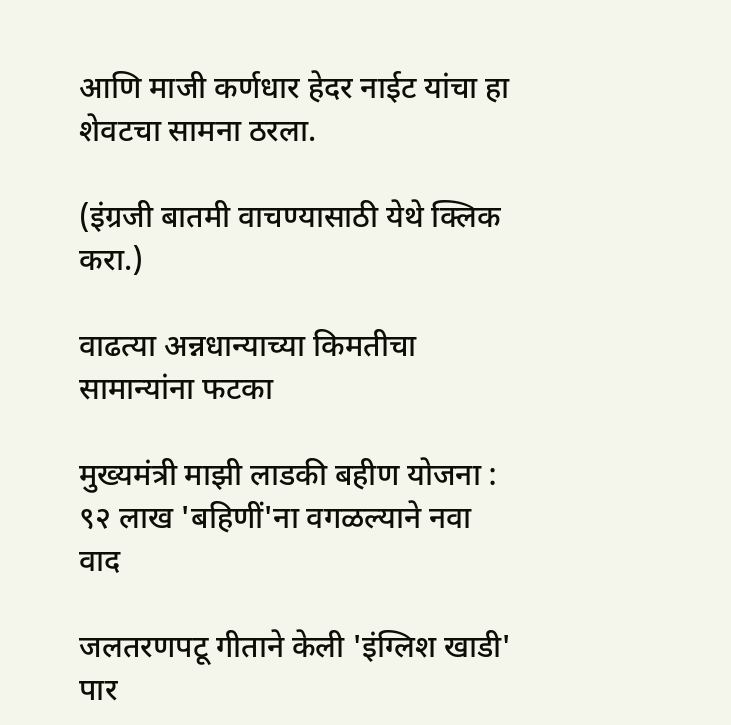आणि माजी कर्णधार हेदर नाईट यांचा हा शेवटचा सामना ठरला.

(इंग्रजी बातमी वाचण्यासाठी येथे क्लिक करा.)

वाढत्या अन्नधान्याच्या किमतीचा सामान्यांना फटका

मुख्यमंत्री माझी लाडकी बहीण योजना : ९२ लाख 'बहिणीं'ना वगळल्याने नवा वाद

जलतरणपटू गीताने केली 'इंग्लिश खाडी' पार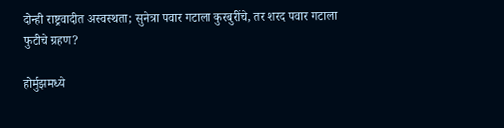दोन्ही राष्ट्रवादीत अस्वस्थता; सुनेत्रा पवार गटाला कुरबुरींचे, तर शरद पवार गटाला फुटीचे ग्रहण?

होर्मुझमध्ये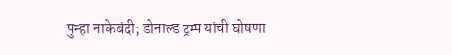पुन्हा नाकेबंदी; डोनाल्ड ट्रम्प यांची घोषणा